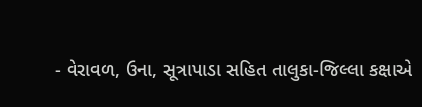- વેરાવળ, ઉના, સૂત્રાપાડા સહિત તાલુકા-જિલ્લા કક્ષાએ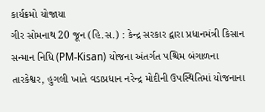કાર્યક્રમો યોજાયા
ગીર સોમનાથ 20 જૂન (હિ.સ.) : કેન્દ્ર સરકાર દ્વારા પ્રધાનમંત્રી કિસાન સન્માન નિધિ (PM-Kisan) યોજના અંતર્ગત પશ્ચિમ બંગાળના તારકેશ્વર, હુગલી ખાતે વડાપ્રધાન નરેન્દ્ર મોદીની ઉપસ્થિતિમાં યોજનાના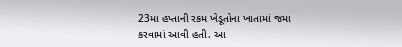23મા હપ્તાની રકમ ખેડૂતોના ખાતામાં જમા કરવામાં આવી હતી. આ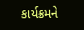કાર્યક્રમને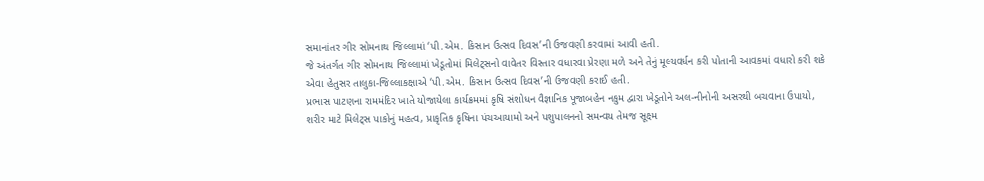સમાનાંતર ગીર સોમનાથ જિલ્લામાં ‘પી.એમ. કિસાન ઉત્સવ દિવસ’ની ઉજવણી કરવામાં આવી હતી.
જે અંતર્ગત ગીર સોમનાથ જિલ્લામાં ખેડૂતોમાં મિલેટ્સનો વાવેતર વિસ્તાર વધારવા પ્રેરણા મળે અને તેનું મૂલ્યવર્ધન કરી પોતાની આવકમાં વધારો કરી શકે એવા હેતુસર તાલુકા-જિલ્લાકક્ષાએ ‘પી.એમ. કિસાન ઉત્સવ દિવસ’ની ઉજવણી કરાઈ હતી.
પ્રભાસ પાટણના રામમંદિર ખાતે યોજાયેલા કાર્યક્રમમાં કૃષિ સંશોધન વૈજ્ઞાનિક પૂજાબહેન નકુમ દ્વારા ખેડૂતોને અલ-નીનોની અસરથી બચવાના ઉપાયો, શરીર માટે મિલેટ્સ પાકોનું મહત્વ, પ્રાકૃતિક કૃષિના પંચઆયામો અને પશુપાલનનો સમન્વય તેમજ સૂક્ષ્મ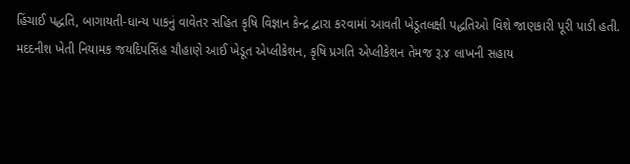હિંચાઈ પદ્ધતિ, બાગાયતી-ધાન્ય પાકનું વાવેતર સહિત કૃષિ વિજ્ઞાન કેન્દ્ર દ્વારા કરવામાં આવતી ખેડૂતલક્ષી પદ્ધતિઓ વિશે જાણકારી પૂરી પાડી હતી.
મદદનીશ ખેતી નિયામક જયદિપસિંહ ચૌહાણે આઈ ખેડૂત એપ્લીકેશન, કૃષિ પ્રગતિ એપ્લીકેશન તેમજ રૂ.૪ લાખની સહાય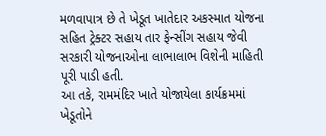મળવાપાત્ર છે તે ખેડૂત ખાતેદાર અકસ્માત યોજના સહિત ટ્રેક્ટર સહાય તાર ફેન્સીંગ સહાય જેવી સરકારી યોજનાઓના લાભાલાભ વિશેની માહિતી પૂરી પાડી હતી.
આ તકે, રામમંદિર ખાતે યોજાયેલા કાર્યક્રમમાં ખેડૂતોને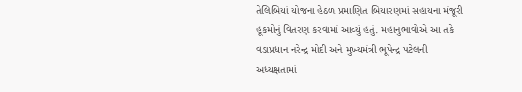તેલિબિયાં યોજના હેઠળ પ્રમાણિત બિયારણમાં સહાયના મંજૂરી હૂકમોનું વિતરણ કરવામાં આવ્યું હતું. મહાનુભાવોએ આ તકે વડાપ્રધાન નરેન્દ્ર મોદી અને મુખ્યમંત્રી ભૂપેન્દ્ર પટેલની અધ્યક્ષતામાં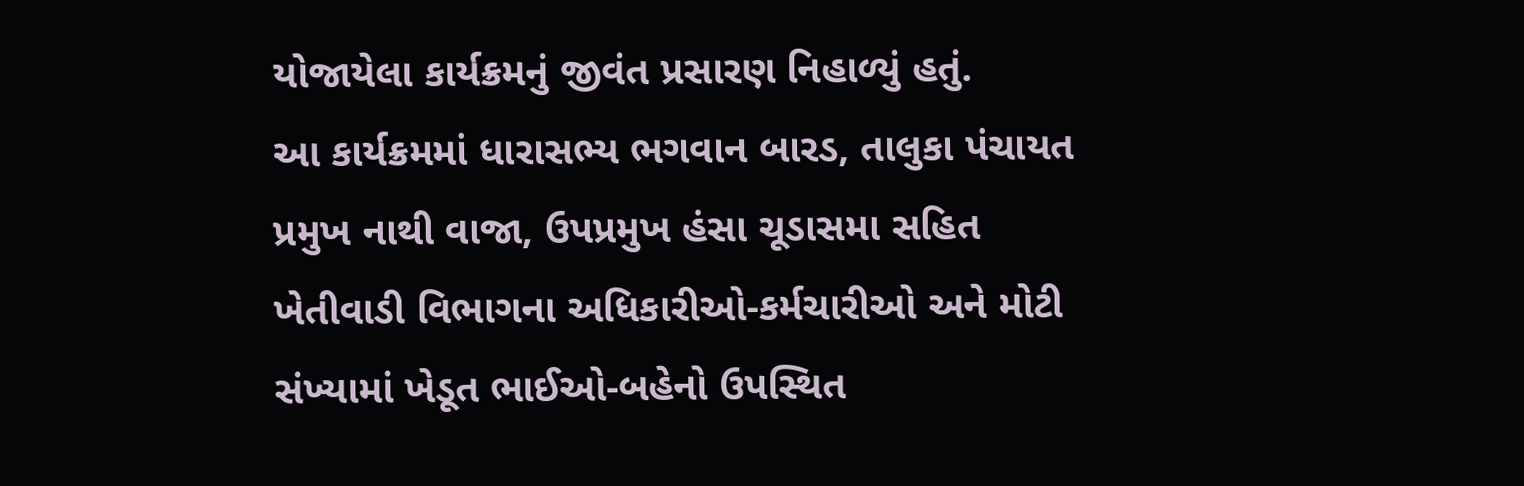યોજાયેલા કાર્યક્રમનું જીવંત પ્રસારણ નિહાળ્યું હતું.
આ કાર્યક્રમમાં ધારાસભ્ય ભગવાન બારડ, તાલુકા પંચાયત પ્રમુખ નાથી વાજા, ઉપપ્રમુખ હંસા ચૂડાસમા સહિત ખેતીવાડી વિભાગના અધિકારીઓ-કર્મચારીઓ અને મોટી સંખ્યામાં ખેડૂત ભાઈઓ-બહેનો ઉપસ્થિત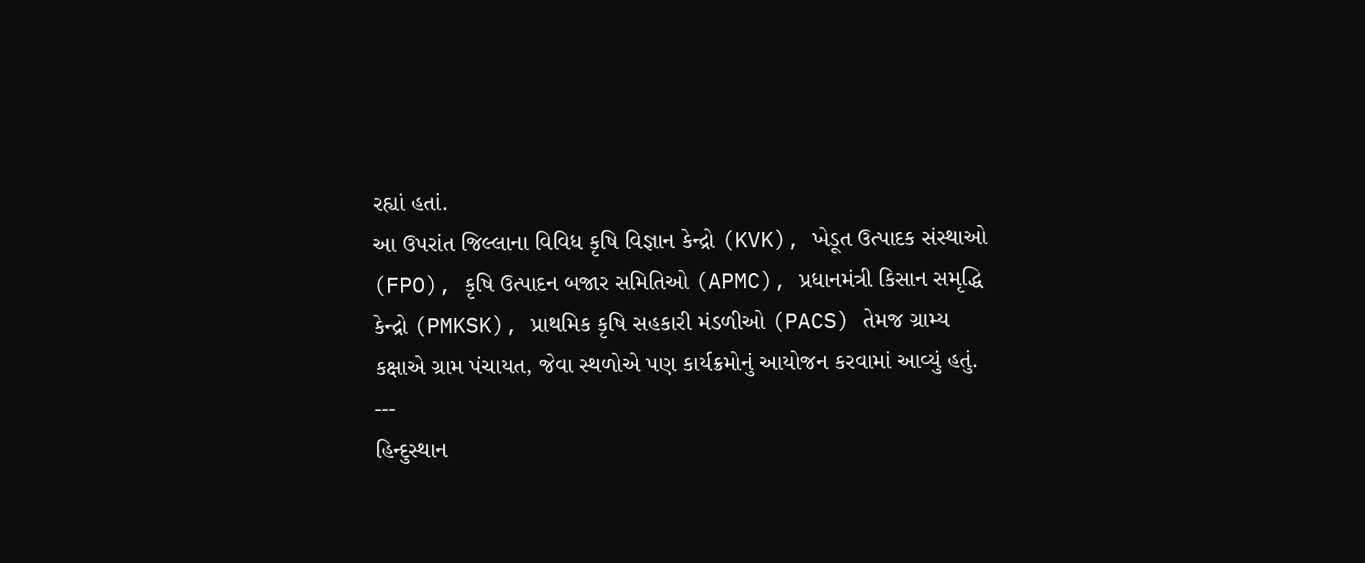રહ્યાં હતાં.
આ ઉપરાંત જિલ્લાના વિવિધ કૃષિ વિજ્ઞાન કેન્દ્રો (KVK), ખેડૂત ઉત્પાદક સંસ્થાઓ (FPO), કૃષિ ઉત્પાદન બજાર સમિતિઓ (APMC), પ્રધાનમંત્રી કિસાન સમૃદ્ધિ કેન્દ્રો (PMKSK), પ્રાથમિક કૃષિ સહકારી મંડળીઓ (PACS) તેમજ ગ્રામ્ય કક્ષાએ ગ્રામ પંચાયત, જેવા સ્થળોએ પણ કાર્યક્રમોનું આયોજન કરવામાં આવ્યું હતું.
---
હિન્દુસ્થાન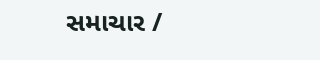સમાચાર /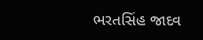ભરતસિંહ જાદવ